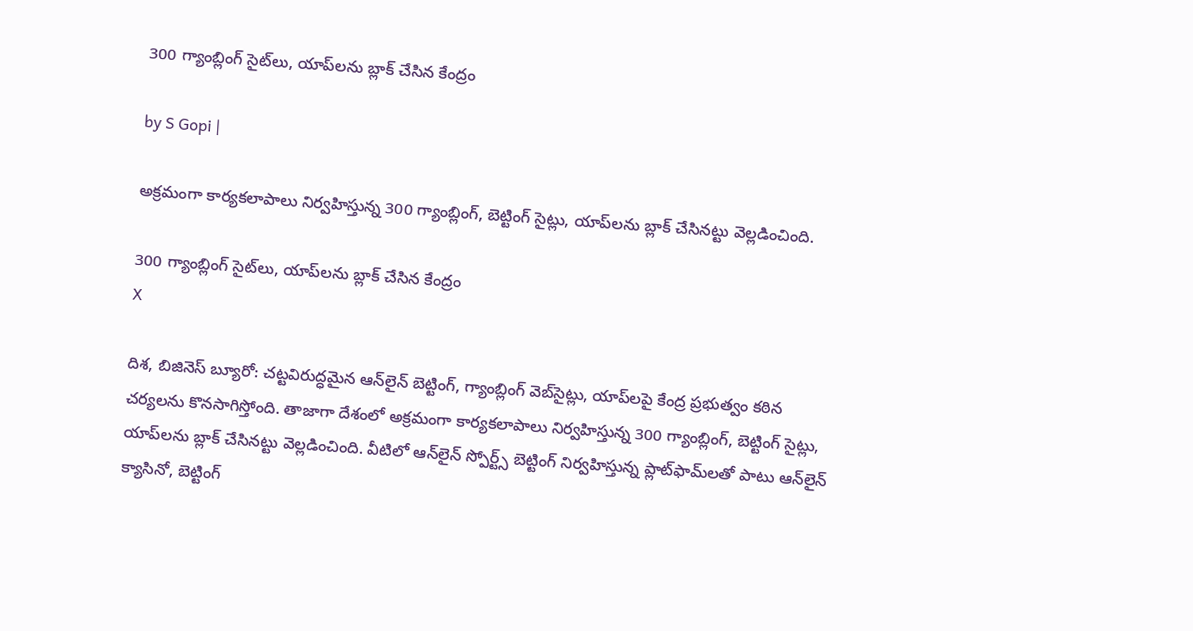300 గ్యాంబ్లింగ్ సైట్‌లు, యాప్‌లను బ్లాక్ చేసిన కేంద్రం

by S Gopi |

అక్రమంగా కార్యకలాపాలు నిర్వహిస్తున్న 300 గ్యాంబ్లింగ్, బెట్టింగ్ సైట్లు, యాప్‌లను బ్లాక్ చేసినట్టు వెల్లడించింది.

300 గ్యాంబ్లింగ్ సైట్‌లు, యాప్‌లను బ్లాక్ చేసిన కేంద్రం
X

దిశ, బిజినెస్ బ్యూరో: చట్టవిరుద్ధమైన ఆన్‌లైన్ బెట్టింగ్, గ్యాంబ్లింగ్ వెబ్‌సైట్లు, యాప్‌లపై కేంద్ర ప్రభుత్వం కఠిన చర్యలను కొనసాగిస్తోంది. తాజాగా దేశంలో అక్రమంగా కార్యకలాపాలు నిర్వహిస్తున్న 300 గ్యాంబ్లింగ్, బెట్టింగ్ సైట్లు, యాప్‌లను బ్లాక్ చేసినట్టు వెల్లడించింది. వీటిలో ఆన్‌లైన్ స్పోర్ట్స్ బెట్టింగ్ నిర్వహిస్తున్న ప్లాట్‌ఫామ్‌లతో పాటు ఆన్‌లైన్ క్యాసినో, బెట్టింగ్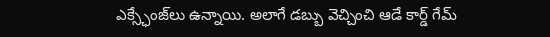ఎక్స్ఛేంజ్‌లు ఉన్నాయి. అలాగే డబ్బు వెచ్చించి ఆడే కార్డ్ గేమ్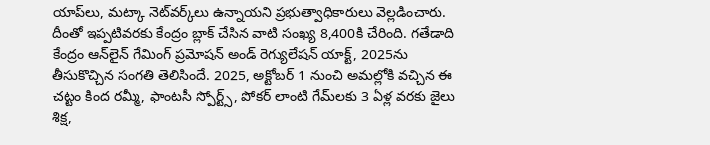యాప్‌లు, మట్కా నెట్‌వర్క్‌లు ఉన్నాయని ప్రభుత్వాధికారులు వెల్లడించారు. దీంతో ఇప్పటివరకు కేంద్రం బ్లాక్ చేసిన వాటి సంఖ్య 8,400కి చేరింది. గతేడాది కేంద్రం ఆన్‌లైన్ గేమింగ్ ప్రమోషన్ అండ్ రెగ్యులేషన్ యాక్ట్, 2025ను తీసుకొచ్చిన సంగతి తెలిసిందే. 2025, అక్టోబర్ 1 నుంచి అమల్లోకి వచ్చిన ఈ చట్టం కింద రమ్మీ, ఫాంటసీ స్పోర్ట్స్, పోకర్ లాంటి గేమ్‌లకు 3 ఏళ్ల వరకు జైలు శిక్ష,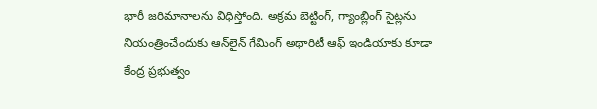భారీ జరిమానాలను విధిస్తోంది. అక్రమ బెట్టింగ్, గ్యాంబ్లింగ్ సైట్లను నియంత్రించేందుకు ఆన్‌లైన్ గేమింగ్ అథారిటీ ఆఫ్ ఇండియాకు కూడా కేంద్ర ప్రభుత్వం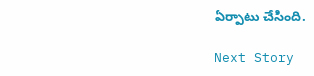ఏర్పాటు చేసింది.

Next Story